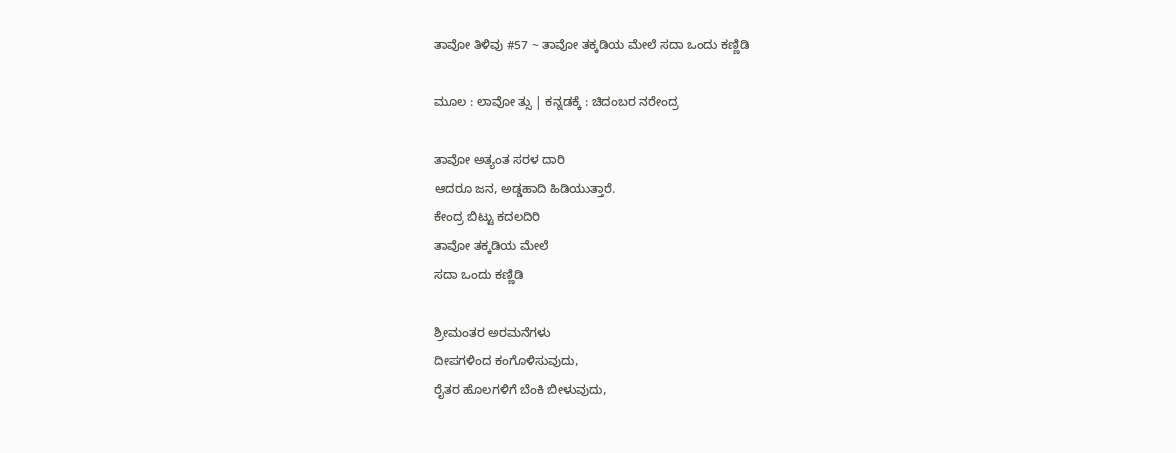ತಾವೋ ತಿಳಿವು #57 ~ ತಾವೋ ತಕ್ಕಡಿಯ ಮೇಲೆ ಸದಾ ಒಂದು ಕಣ್ಣಿಡಿ

ಮೂಲ : ಲಾವೋ ತ್ಸು | ಕನ್ನಡಕ್ಕೆ : ಚಿದಂಬರ ನರೇಂದ್ರ

ತಾವೋ ಅತ್ಯಂತ ಸರಳ ದಾರಿ
ಆದರೂ ಜನ, ಅಡ್ಡಹಾದಿ ಹಿಡಿಯುತ್ತಾರೆ.
ಕೇಂದ್ರ ಬಿಟ್ಟು ಕದಲದಿರಿ
ತಾವೋ ತಕ್ಕಡಿಯ ಮೇಲೆ
ಸದಾ ಒಂದು ಕಣ್ಣಿಡಿ

ಶ್ರೀಮಂತರ ಅರಮನೆಗಳು
ದೀಪಗಳಿಂದ ಕಂಗೊಳಿಸುವುದು,
ರೈತರ ಹೊಲಗಳಿಗೆ ಬೆಂಕಿ ಬೀಳುವುದು,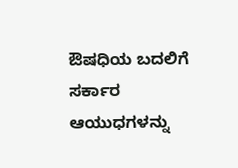ಔಷಧಿಯ ಬದಲಿಗೆ ಸರ್ಕಾರ
ಆಯುಧಗಳನ್ನು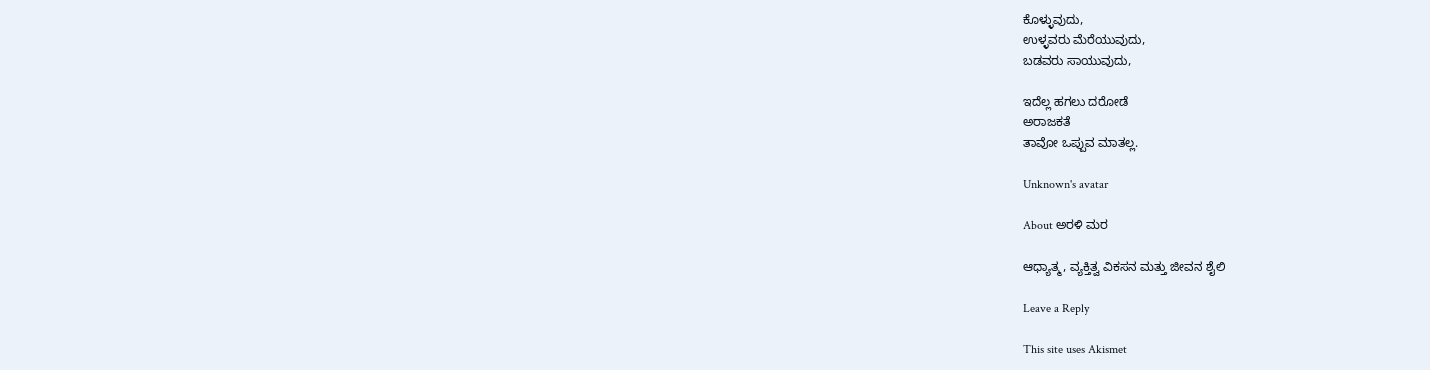ಕೊಳ್ಳುವುದು,
ಉಳ್ಳವರು ಮೆರೆಯುವುದು,
ಬಡವರು ಸಾಯುವುದು,

ಇದೆಲ್ಲ ಹಗಲು ದರೋಡೆ
ಅರಾಜಕತೆ
ತಾವೋ ಒಪ್ಪುವ ಮಾತಲ್ಲ.

Unknown's avatar

About ಅರಳಿ ಮರ

ಆಧ್ಯಾತ್ಮ, ವ್ಯಕ್ತಿತ್ವ ವಿಕಸನ ಮತ್ತು ಜೀವನ ಶೈಲಿ

Leave a Reply

This site uses Akismet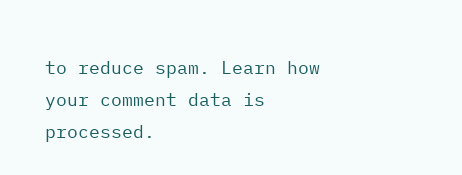to reduce spam. Learn how your comment data is processed.